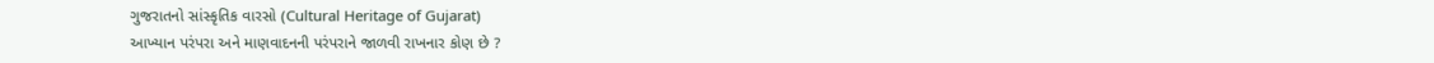ગુજરાતનો સાંસ્કૃતિક વારસો (Cultural Heritage of Gujarat)
આખ્યાન પરંપરા અને માણવાદનની પરંપરાને જાળવી રાખનાર કોણ છે ?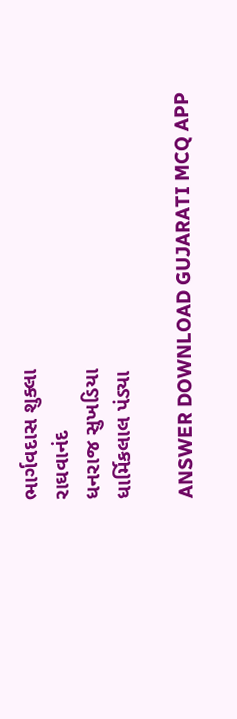ભાર્ગવદાસ શુક્લા
રાઘવાનંદ
ધનરાજ સુખડિયા
ધાર્મિકલાલ પંડ્યા

ANSWER DOWNLOAD GUJARATI MCQ APP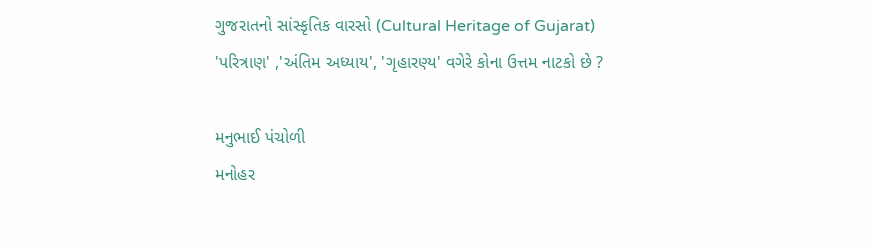ગુજરાતનો સાંસ્કૃતિક વારસો (Cultural Heritage of Gujarat)
'પરિત્રાણ' ,'અંતિમ અધ્યાય', 'ગૃહારણ્ય' વગેરે કોના ઉત્તમ નાટકો છે ?

મનુભાઈ પંચોળી
મનોહર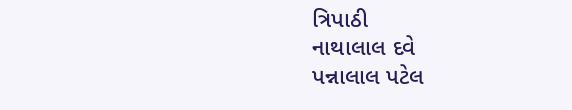ત્રિપાઠી
નાથાલાલ દવે
પન્નાલાલ પટેલ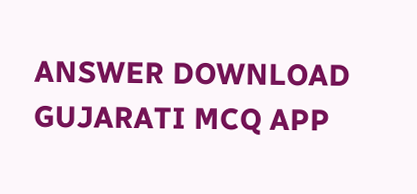ANSWER DOWNLOAD GUJARATI MCQ APP